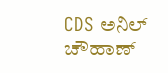CDS ಅನಿಲ್ ಚೌಹಾಣ್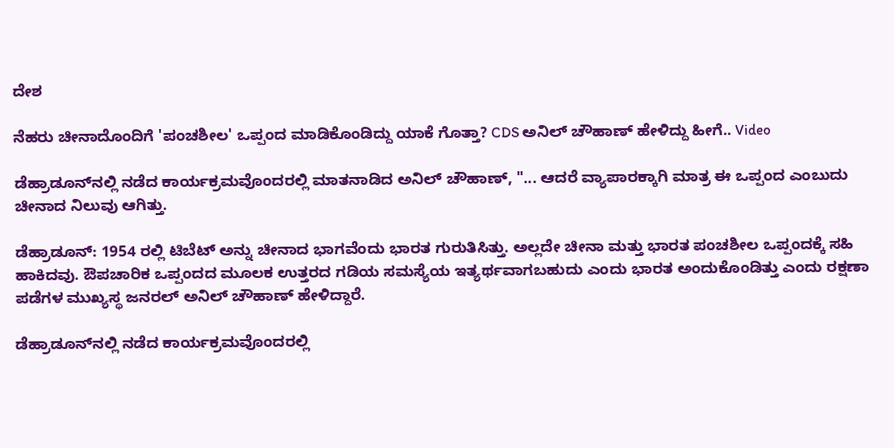ದೇಶ

ನೆಹರು ಚೀನಾದೊಂದಿಗೆ 'ಪಂಚಶೀಲ' ಒಪ್ಪಂದ ಮಾಡಿಕೊಂಡಿದ್ದು ಯಾಕೆ ಗೊತ್ತಾ? CDS ಅನಿಲ್ ಚೌಹಾಣ್ ಹೇಳಿದ್ದು ಹೀಗೆ.. Video

ಡೆಹ್ರಾಡೂನ್‌ನಲ್ಲಿ ನಡೆದ ಕಾರ್ಯಕ್ರಮವೊಂದರಲ್ಲಿ ಮಾತನಾಡಿದ ಅನಿಲ್ ಚೌಹಾಣ್, "... ಆದರೆ ವ್ಯಾಪಾರಕ್ಕಾಗಿ ಮಾತ್ರ ಈ ಒಪ್ಪಂದ ಎಂಬುದು ಚೀನಾದ ನಿಲುವು ಆಗಿತ್ತು.

ಡೆಹ್ರಾಡೂನ್: 1954 ರಲ್ಲಿ ಟಿಬೆಟ್ ಅನ್ನು ಚೀನಾದ ಭಾಗವೆಂದು ಭಾರತ ಗುರುತಿಸಿತ್ತು. ಅಲ್ಲದೇ ಚೀನಾ ಮತ್ತು ಭಾರತ ಪಂಚಶೀಲ ಒಪ್ಪಂದಕ್ಕೆ ಸಹಿ ಹಾಕಿದವು. ಔಪಚಾರಿಕ ಒಪ್ಪಂದದ ಮೂಲಕ ಉತ್ತರದ ಗಡಿಯ ಸಮಸ್ಯೆಯ ಇತ್ಯರ್ಥವಾಗಬಹುದು ಎಂದು ಭಾರತ ಅಂದುಕೊಂಡಿತ್ತು ಎಂದು ರಕ್ಷಣಾ ಪಡೆಗಳ ಮುಖ್ಯಸ್ಥ ಜನರಲ್ ಅನಿಲ್ ಚೌಹಾಣ್ ಹೇಳಿದ್ದಾರೆ.

ಡೆಹ್ರಾಡೂನ್‌ನಲ್ಲಿ ನಡೆದ ಕಾರ್ಯಕ್ರಮವೊಂದರಲ್ಲಿ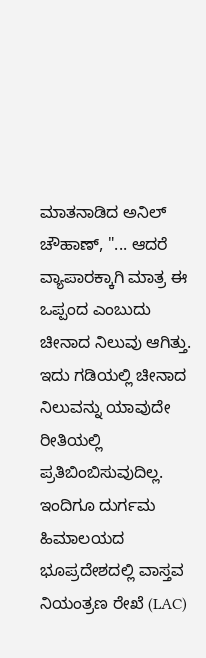ಮಾತನಾಡಿದ ಅನಿಲ್ ಚೌಹಾಣ್, "... ಆದರೆ ವ್ಯಾಪಾರಕ್ಕಾಗಿ ಮಾತ್ರ ಈ ಒಪ್ಪಂದ ಎಂಬುದು ಚೀನಾದ ನಿಲುವು ಆಗಿತ್ತು. ಇದು ಗಡಿಯಲ್ಲಿ ಚೀನಾದ ನಿಲುವನ್ನು ಯಾವುದೇ ರೀತಿಯಲ್ಲಿ ಪ್ರತಿಬಿಂಬಿಸುವುದಿಲ್ಲ. ಇಂದಿಗೂ ದುರ್ಗಮ ಹಿಮಾಲಯದ ಭೂಪ್ರದೇಶದಲ್ಲಿ ವಾಸ್ತವ ನಿಯಂತ್ರಣ ರೇಖೆ (LAC)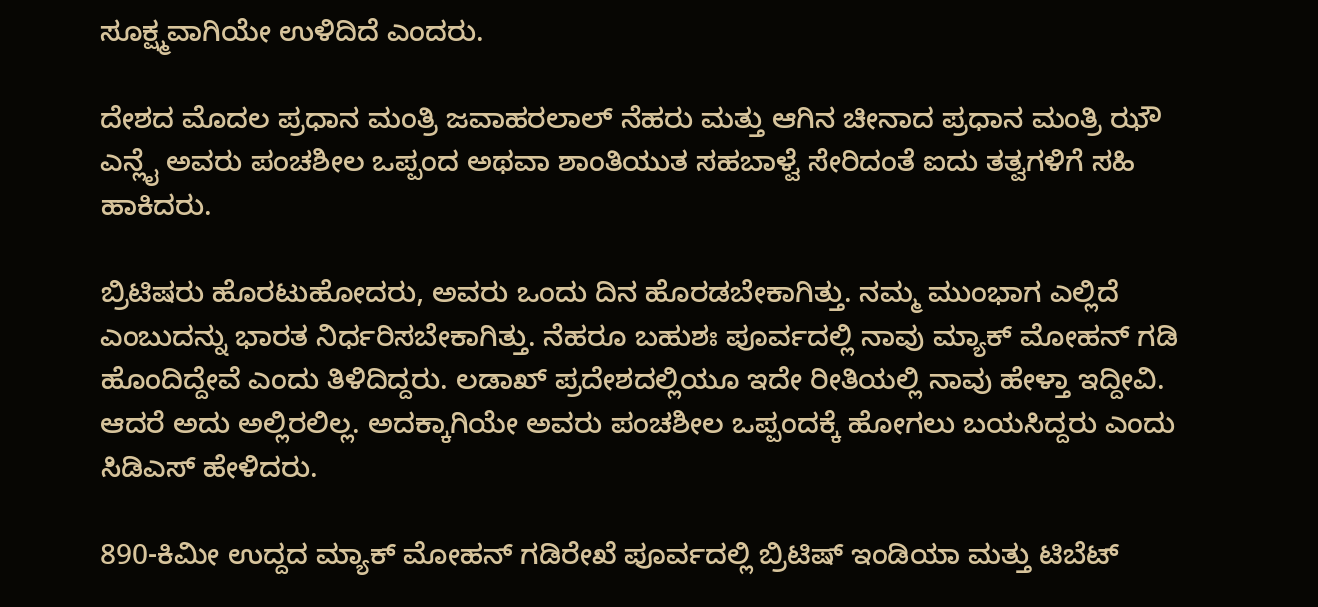ಸೂಕ್ಷ್ಮವಾಗಿಯೇ ಉಳಿದಿದೆ ಎಂದರು.

ದೇಶದ ಮೊದಲ ಪ್ರಧಾನ ಮಂತ್ರಿ ಜವಾಹರಲಾಲ್ ನೆಹರು ಮತ್ತು ಆಗಿನ ಚೀನಾದ ಪ್ರಧಾನ ಮಂತ್ರಿ ಝೌ ಎನ್ಲೈ ಅವರು ಪಂಚಶೀಲ ಒಪ್ಪಂದ ಅಥವಾ ಶಾಂತಿಯುತ ಸಹಬಾಳ್ವೆ ಸೇರಿದಂತೆ ಐದು ತತ್ವಗಳಿಗೆ ಸಹಿ ಹಾಕಿದರು.

ಬ್ರಿಟಿಷರು ಹೊರಟುಹೋದರು, ಅವರು ಒಂದು ದಿನ ಹೊರಡಬೇಕಾಗಿತ್ತು. ನಮ್ಮ ಮುಂಭಾಗ ಎಲ್ಲಿದೆ ಎಂಬುದನ್ನು ಭಾರತ ನಿರ್ಧರಿಸಬೇಕಾಗಿತ್ತು. ನೆಹರೂ ಬಹುಶಃ ಪೂರ್ವದಲ್ಲಿ ನಾವು ಮ್ಯಾಕ್ ಮೋಹನ್ ಗಡಿ ಹೊಂದಿದ್ದೇವೆ ಎಂದು ತಿಳಿದಿದ್ದರು. ಲಡಾಖ್ ಪ್ರದೇಶದಲ್ಲಿಯೂ ಇದೇ ರೀತಿಯಲ್ಲಿ ನಾವು ಹೇಳ್ತಾ ಇದ್ದೀವಿ. ಆದರೆ ಅದು ಅಲ್ಲಿರಲಿಲ್ಲ. ಅದಕ್ಕಾಗಿಯೇ ಅವರು ಪಂಚಶೀಲ ಒಪ್ಪಂದಕ್ಕೆ ಹೋಗಲು ಬಯಸಿದ್ದರು ಎಂದು ಸಿಡಿಎಸ್ ಹೇಳಿದರು.

890-ಕಿಮೀ ಉದ್ದದ ಮ್ಯಾಕ್ ಮೋಹನ್ ಗಡಿರೇಖೆ ಪೂರ್ವದಲ್ಲಿ ಬ್ರಿಟಿಷ್ ಇಂಡಿಯಾ ಮತ್ತು ಟಿಬೆಟ್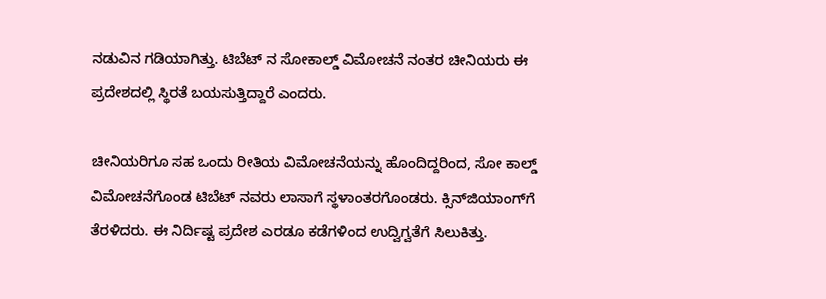ನಡುವಿನ ಗಡಿಯಾಗಿತ್ತು. ಟಿಬೆಟ್ ನ ಸೋಕಾಲ್ಡ್ ವಿಮೋಚನೆ ನಂತರ ಚೀನಿಯರು ಈ ಪ್ರದೇಶದಲ್ಲಿ ಸ್ಥಿರತೆ ಬಯಸುತ್ತಿದ್ದಾರೆ ಎಂದರು.

ಚೀನಿಯರಿಗೂ ಸಹ ಒಂದು ರೀತಿಯ ವಿಮೋಚನೆಯನ್ನು ಹೊಂದಿದ್ದರಿಂದ, ಸೋ ಕಾಲ್ಡ್ ವಿಮೋಚನೆಗೊಂಡ ಟಿಬೆಟ್ ನವರು ಲಾಸಾಗೆ ಸ್ಥಳಾಂತರಗೊಂಡರು. ಕ್ಸಿನ್‌ಜಿಯಾಂಗ್‌ಗೆ ತೆರಳಿದರು. ಈ ನಿರ್ದಿಷ್ಟ ಪ್ರದೇಶ ಎರಡೂ ಕಡೆಗಳಿಂದ ಉದ್ವಿಗ್ವತೆಗೆ ಸಿಲುಕಿತ್ತು.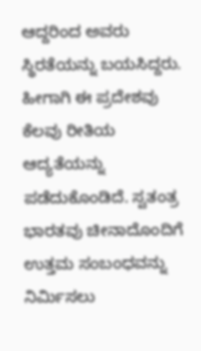ಆದ್ದರಿಂದ ಅವರು ಸ್ಥಿರತೆಯನ್ನು ಬಯಸಿದ್ದರು. ಹೀಗಾಗಿ ಈ ಪ್ರದೇಶವು ಕೆಲವು ರೀತಿಯ ಆದ್ಯತೆಯನ್ನು ಪಡೆದುಕೊಂಡಿದೆ. ಸ್ವತಂತ್ರ ಭಾರತವು ಚೀನಾದೊಂದಿಗೆ ಉತ್ತಮ ಸಂಬಂಧವನ್ನು ನಿರ್ಮಿಸಲು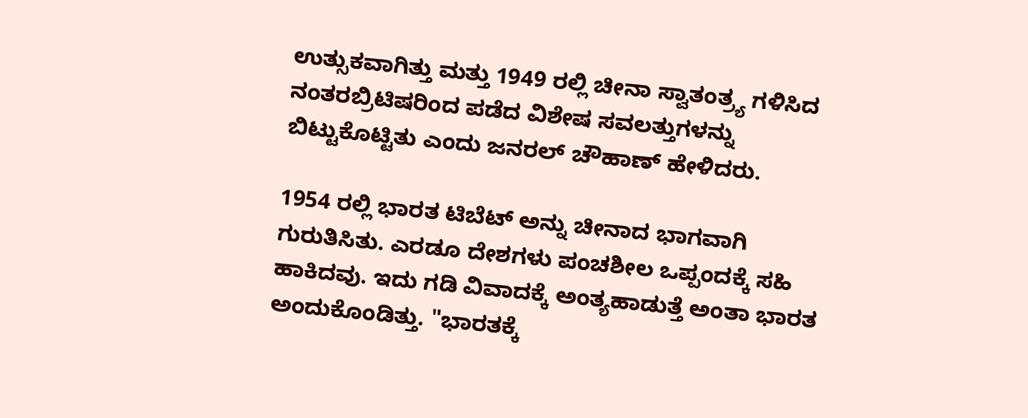ಉತ್ಸುಕವಾಗಿತ್ತು ಮತ್ತು 1949 ರಲ್ಲಿ ಚೀನಾ ಸ್ವಾತಂತ್ರ್ಯ ಗಳಿಸಿದ ನಂತರಬ್ರಿಟಿಷರಿಂದ ಪಡೆದ ವಿಶೇಷ ಸವಲತ್ತುಗಳನ್ನು ಬಿಟ್ಟುಕೊಟ್ಟಿತು ಎಂದು ಜನರಲ್ ಚೌಹಾಣ್ ಹೇಳಿದರು.

1954 ರಲ್ಲಿ ಭಾರತ ಟಿಬೆಟ್ ಅನ್ನು ಚೀನಾದ ಭಾಗವಾಗಿ ಗುರುತಿಸಿತು. ಎರಡೂ ದೇಶಗಳು ಪಂಚಶೀಲ ಒಪ್ಪಂದಕ್ಕೆ ಸಹಿ ಹಾಕಿದವು. ಇದು ಗಡಿ ವಿವಾದಕ್ಕೆ ಅಂತ್ಯಹಾಡುತ್ತೆ ಅಂತಾ ಭಾರತ ಅಂದುಕೊಂಡಿತ್ತು. "ಭಾರತಕ್ಕೆ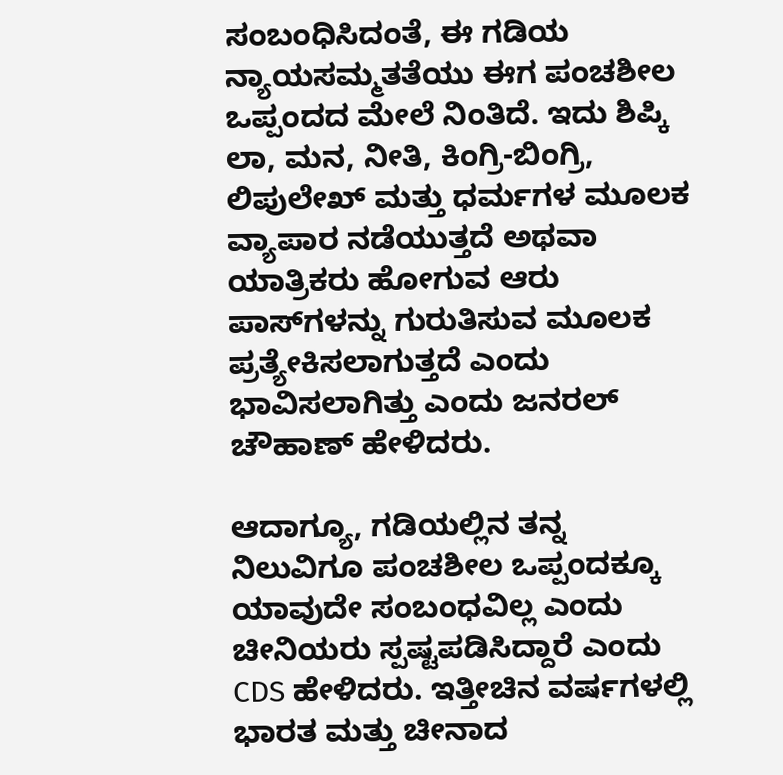ಸಂಬಂಧಿಸಿದಂತೆ, ಈ ಗಡಿಯ ನ್ಯಾಯಸಮ್ಮತತೆಯು ಈಗ ಪಂಚಶೀಲ ಒಪ್ಪಂದದ ಮೇಲೆ ನಿಂತಿದೆ. ಇದು ಶಿಪ್ಕಿ ಲಾ, ಮನ, ನೀತಿ, ಕಿಂಗ್ರಿ-ಬಿಂಗ್ರಿ, ಲಿಪುಲೇಖ್ ಮತ್ತು ಧರ್ಮಗಳ ಮೂಲಕ ವ್ಯಾಪಾರ ನಡೆಯುತ್ತದೆ ಅಥವಾ ಯಾತ್ರಿಕರು ಹೋಗುವ ಆರು ಪಾಸ್‌ಗಳನ್ನು ಗುರುತಿಸುವ ಮೂಲಕ ಪ್ರತ್ಯೇಕಿಸಲಾಗುತ್ತದೆ ಎಂದು ಭಾವಿಸಲಾಗಿತ್ತು ಎಂದು ಜನರಲ್ ಚೌಹಾಣ್ ಹೇಳಿದರು.

ಆದಾಗ್ಯೂ, ಗಡಿಯಲ್ಲಿನ ತನ್ನ ನಿಲುವಿಗೂ ಪಂಚಶೀಲ ಒಪ್ಪಂದಕ್ಕೂ ಯಾವುದೇ ಸಂಬಂಧವಿಲ್ಲ ಎಂದು ಚೀನಿಯರು ಸ್ಪಷ್ಟಪಡಿಸಿದ್ದಾರೆ ಎಂದು CDS ಹೇಳಿದರು. ಇತ್ತೀಚಿನ ವರ್ಷಗಳಲ್ಲಿ ಭಾರತ ಮತ್ತು ಚೀನಾದ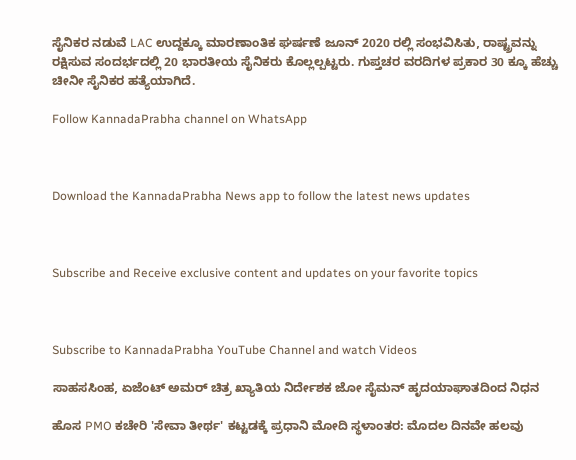ಸೈನಿಕರ ನಡುವೆ LAC ಉದ್ದಕ್ಕೂ ಮಾರಣಾಂತಿಕ ಘರ್ಷಣೆ ಜೂನ್ 2020 ರಲ್ಲಿ ಸಂಭವಿಸಿತು, ರಾಷ್ಟ್ರವನ್ನು ರಕ್ಷಿಸುವ ಸಂದರ್ಭದಲ್ಲಿ 20 ಭಾರತೀಯ ಸೈನಿಕರು ಕೊಲ್ಲಲ್ಪಟ್ಟರು. ಗುಪ್ತಚರ ವರದಿಗಳ ಪ್ರಕಾರ 30 ಕ್ಕೂ ಹೆಚ್ಚು ಚೀನೀ ಸೈನಿಕರ ಹತ್ಯೆಯಾಗಿದೆ.

Follow KannadaPrabha channel on WhatsApp



Download the KannadaPrabha News app to follow the latest news updates



Subscribe and Receive exclusive content and updates on your favorite topics



Subscribe to KannadaPrabha YouTube Channel and watch Videos

ಸಾಹಸಸಿಂಹ, ಏಜೆಂಟ್ ಅಮರ್ ಚಿತ್ರ ಖ್ಯಾತಿಯ ನಿರ್ದೇಶಕ ಜೋ ಸೈಮನ್ ಹೃದಯಾಘಾತದಿಂದ ನಿಧನ

ಹೊಸ PMO ಕಚೇರಿ 'ಸೇವಾ ತೀರ್ಥ' ಕಟ್ಟಡಕ್ಕೆ ಪ್ರಧಾನಿ ಮೋದಿ ಸ್ಥಳಾಂತರ: ಮೊದಲ ದಿನವೇ ಹಲವು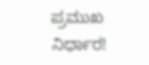ಪ್ರಮುಖ ನಿರ್ಧಾರ!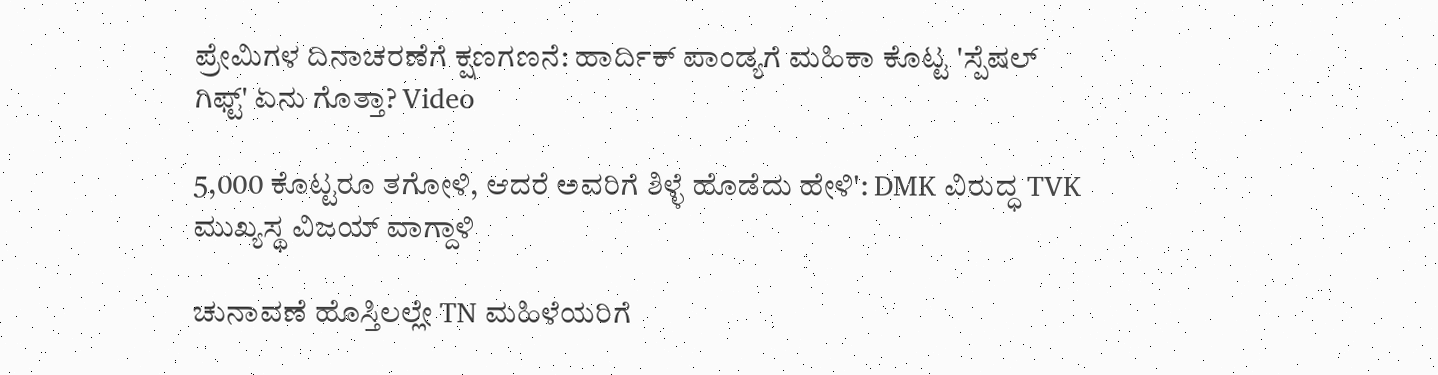ಪ್ರೇಮಿಗಳ ದಿನಾಚರಣೆಗೆ ಕ್ಷಣಗಣನೆ: ಹಾರ್ದಿಕ್ ಪಾಂಡ್ಯಗೆ ಮಹಿಕಾ ಕೊಟ್ಟ 'ಸ್ಪೆಷಲ್ ಗಿಫ್ಟ್' ಏನು ಗೊತ್ತಾ? Video

5,000 ಕೊಟ್ಟರೂ ತಗೋಳಿ, ಆದರೆ ಅವರಿಗೆ ಶಿಳ್ಳೆ ಹೊಡೆದು ಹೇಳಿ': DMK ವಿರುದ್ಧ TVK ಮುಖ್ಯಸ್ಥ ವಿಜಯ್ ವಾಗ್ದಾಳಿ

ಚುನಾವಣೆ ಹೊಸ್ತಿಲಲ್ಲೇ TN ಮಹಿಳೆಯರಿಗೆ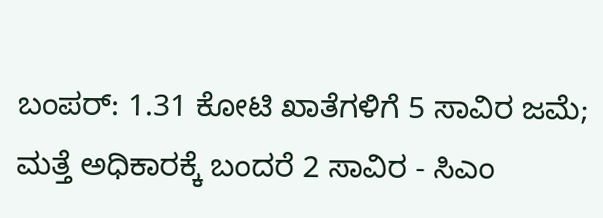ಬಂಪರ್: 1.31 ಕೋಟಿ ಖಾತೆಗಳಿಗೆ 5 ಸಾವಿರ ಜಮೆ; ಮತ್ತೆ ಅಧಿಕಾರಕ್ಕೆ ಬಂದರೆ 2 ಸಾವಿರ - ಸಿಎಂ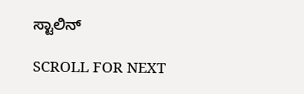ಸ್ಟಾಲಿನ್

SCROLL FOR NEXT